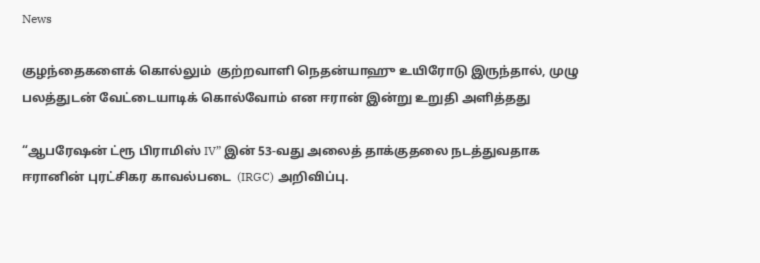News

குழந்தைகளைக் கொல்லும்  குற்றவாளி நெதன்யாஹு உயிரோடு இருந்தால், முழு பலத்துடன் வேட்டையாடிக் கொல்வோம் என ஈரான் இன்று உறுதி அளித்தது

“ஆபரேஷன் ட்ரூ பிராமிஸ் IV” இன் 53-வது அலைத் தாக்குதலை நடத்துவதாக ஈரானின் புரட்சிகர காவல்படை  (IRGC) அறிவிப்பு.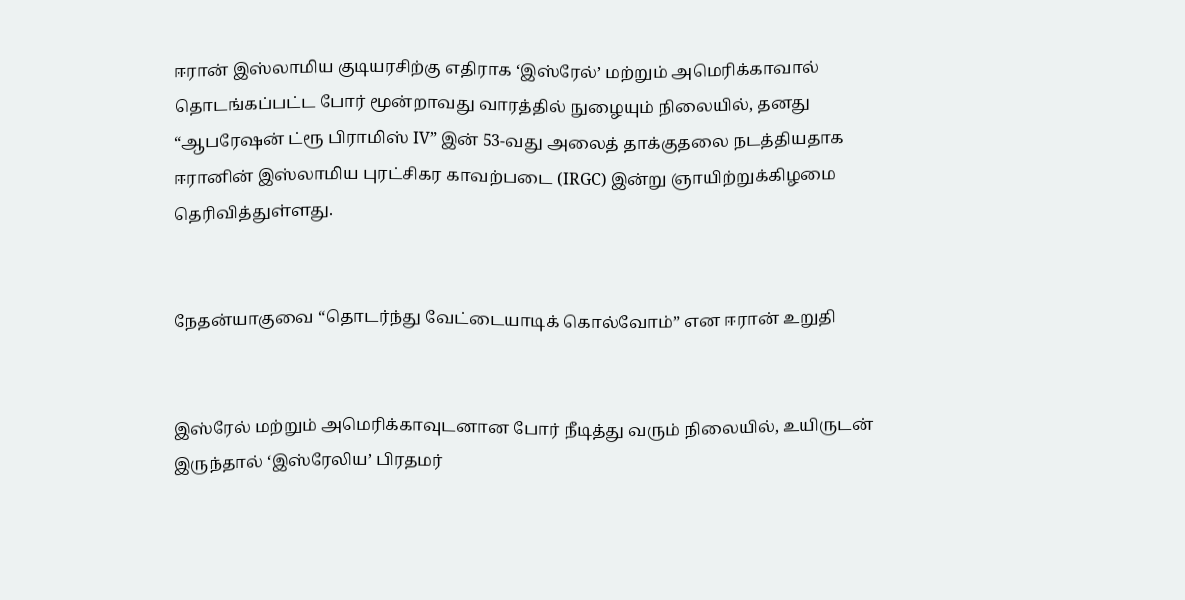ஈரான் இஸ்லாமிய குடியரசிற்கு எதிராக ‘இஸ்ரேல்’ மற்றும் அமெரிக்காவால் தொடங்கப்பட்ட போர் மூன்றாவது வாரத்தில் நுழையும் நிலையில், தனது “ஆபரேஷன் ட்ரூ பிராமிஸ் IV” இன் 53-வது அலைத் தாக்குதலை நடத்தியதாக ஈரானின் இஸ்லாமிய புரட்சிகர காவற்படை (IRGC) இன்று ஞாயிற்றுக்கிழமை தெரிவித்துள்ளது.


நேதன்யாகுவை “தொடர்ந்து வேட்டையாடிக் கொல்வோம்” என ஈரான் உறுதி


இஸ்ரேல் மற்றும் அமெரிக்காவுடனான போர் நீடித்து வரும் நிலையில், உயிருடன் இருந்தால் ‘இஸ்ரேலிய’ பிரதமர்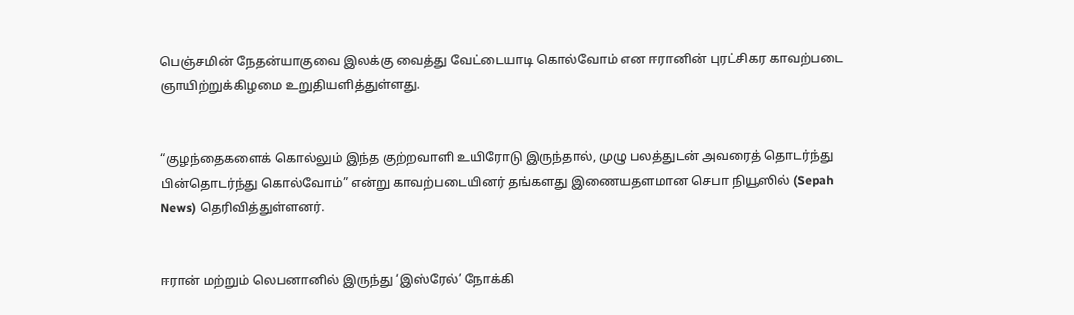பெஞ்சமின் நேதன்யாகுவை இலக்கு வைத்து வேட்டையாடி கொல்வோம் என ஈரானின் புரட்சிகர காவற்படை ஞாயிற்றுக்கிழமை உறுதியளித்துள்ளது.


“குழந்தைகளைக் கொல்லும் இந்த குற்றவாளி உயிரோடு இருந்தால், முழு பலத்துடன் அவரைத் தொடர்ந்து பின்தொடர்ந்து கொல்வோம்” என்று காவற்படையினர் தங்களது இணையதளமான செபா நியூஸில் (Sepah News) தெரிவித்துள்ளனர்.


ஈரான் மற்றும் லெபனானில் இருந்து ‘இஸ்ரேல்’ நோக்கி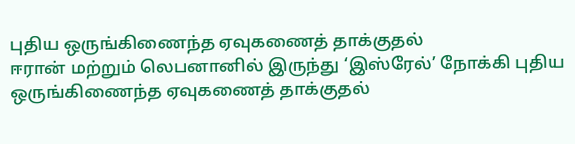புதிய ஒருங்கிணைந்த ஏவுகணைத் தாக்குதல்
ஈரான் மற்றும் லெபனானில் இருந்து ‘இஸ்ரேல்’ நோக்கி புதிய ஒருங்கிணைந்த ஏவுகணைத் தாக்குதல்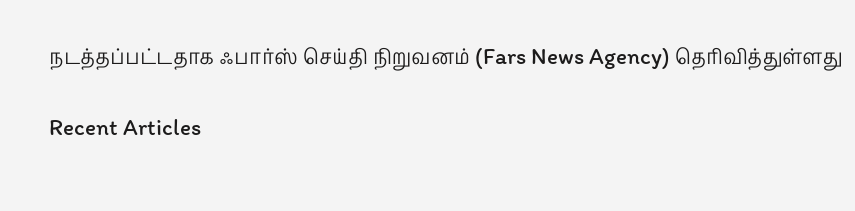நடத்தப்பட்டதாக ஃபார்ஸ் செய்தி நிறுவனம் (Fars News Agency) தெரிவித்துள்ளது

Recent Articles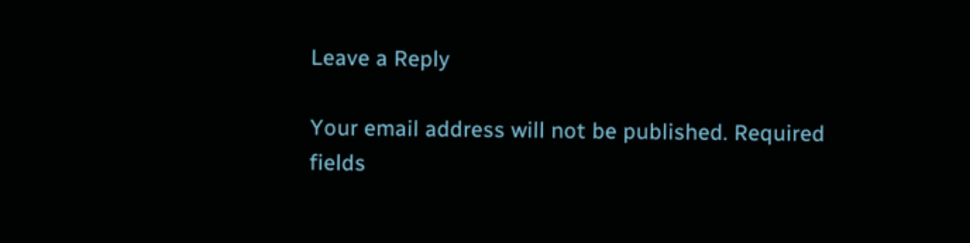Leave a Reply

Your email address will not be published. Required fields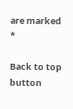are marked *

Back to top button